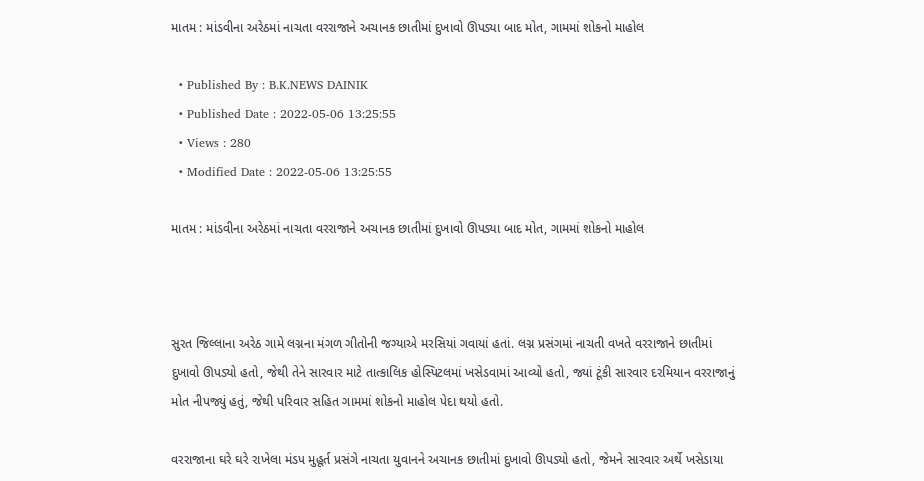માતમ : માંડવીના અરેઠમાં નાચતા વરરાજાને અચાનક છાતીમાં દુખાવો ઊપડ્યા બાદ મોત, ગામમાં શોકનો માહોલ

  • Published By : B.K.NEWS DAINIK
  • Published Date : 2022-05-06 13:25:55
  • Views : 280
  • Modified Date : 2022-05-06 13:25:55

માતમ : માંડવીના અરેઠમાં નાચતા વરરાજાને અચાનક છાતીમાં દુખાવો ઊપડ્યા બાદ મોત, ગામમાં શોકનો માહોલ



સુરત જિલ્લાના અરેઠ ગામે લગ્નના મંગળ ગીતોની જગ્યાએ મરસિયાં ગવાયાં હતાં. લગ્ન પ્રસંગમાં નાચતી વખતે વરરાજાને છાતીમાં દુખાવો ઊપડ્યો હતો, જેથી તેને સારવાર માટે તાત્કાલિક હોસ્પિટલમાં ખસેડવામાં આવ્યો હતો, જ્યાં ટૂંકી સારવાર દરમિયાન વરરાજાનું મોત નીપજ્યું હતું, જેથી પરિવાર સહિત ગામમાં શોકનો માહોલ પેદા થયો હતો.

વરરાજાના ઘરે ઘરે રાખેલા મંડપ મુહૂર્ત પ્રસંગે નાચતા યુવાનને અચાનક છાતીમાં દુખાવો ઊપડ્યો હતો, જેમને સારવાર અર્થે ખસેડાયા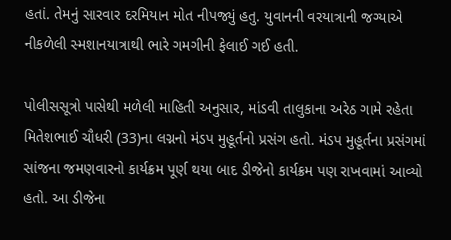હતાં. તેમનું સારવાર દરમિયાન મોત નીપજ્યું હતુ. યુવાનની વરયાત્રાની જગ્યાએ નીકળેલી સ્મશાનયાત્રાથી ભારે ગમગીની ફેલાઈ ગઈ હતી.

પોલીસસૂત્રો પાસેથી મળેલી માહિતી અનુસાર, માંડવી તાલુકાના અરેઠ ગામે રહેતા મિતેશભાઈ ચૌધરી (33)ના લગ્નનો મંડપ મુહૂર્તનો પ્રસંગ હતો. મંડપ મુહૂર્તના પ્રસંગમાં સાંજના જમણવારનો કાર્યક્રમ પૂર્ણ થયા બાદ ડીજેનો કાર્યક્રમ પણ રાખવામાં આવ્યો હતો. આ ડીજેના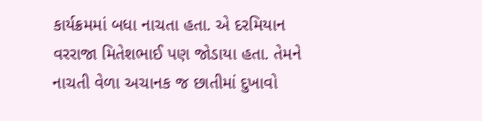કાર્યક્રમમાં બધા નાચતા હતા. એ દરમિયાન વરરાજા મિતેશભાઈ પણ જોડાયા હતા. તેમને નાચતી વેળા અચાનક જ છાતીમાં દુખાવો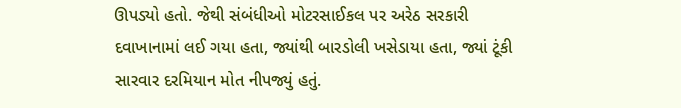ઊપડ્યો હતો. જેથી સંબંધીઓ મોટરસાઈકલ પર અરેઠ સરકારી દવાખાનામાં લઈ ગયા હતા, જ્યાંથી બારડોલી ખસેડાયા હતા, જ્યાં ટૂંકી સારવાર દરમિયાન મોત નીપજ્યું હતું.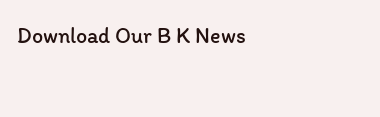Download Our B K News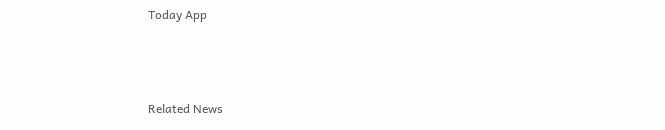Today App



Related News